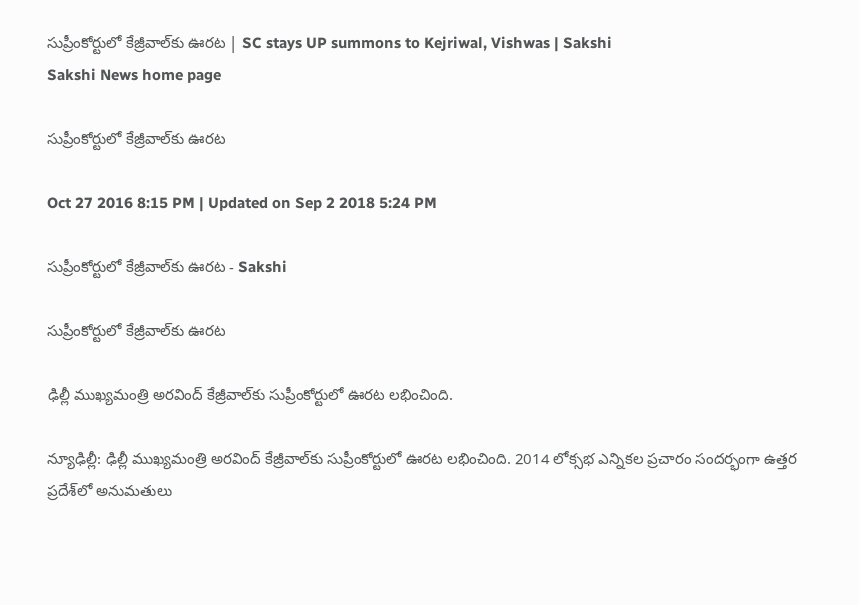సుప్రీంకోర్టులో కేజ్రీవాల్‌కు ఊరట | SC stays UP summons to Kejriwal, Vishwas | Sakshi
Sakshi News home page

సుప్రీంకోర్టులో కేజ్రీవాల్‌కు ఊరట

Oct 27 2016 8:15 PM | Updated on Sep 2 2018 5:24 PM

సుప్రీంకోర్టులో కేజ్రీవాల్‌కు ఊరట - Sakshi

సుప్రీంకోర్టులో కేజ్రీవాల్‌కు ఊరట

ఢిల్లీ ముఖ్యమంత్రి అరవింద్ కేజ్రీవాల్‌కు సుప్రీంకోర్టులో ఊరట లభించింది.

న్యూఢిల్లీ: ఢిల్లీ ముఖ్యమంత్రి అరవింద్ కేజ్రీవాల్‌కు సుప్రీంకోర్టులో ఊరట లభించింది. 2014 లోక్సభ ఎన్నికల ప్రచారం సందర్భంగా ఉత్తర ప్రదేశ్‌లో అనుమతులు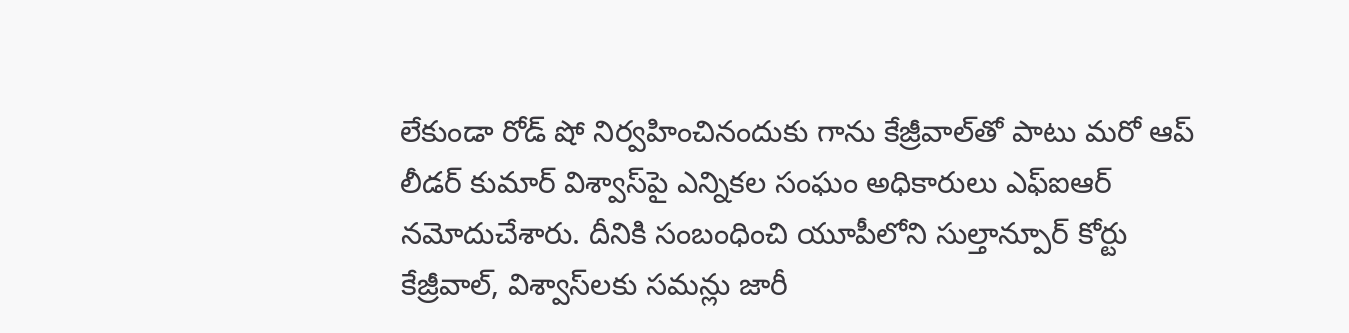లేకుండా రోడ్ షో నిర్వహించినందుకు గాను కేజ్రీవాల్‌తో పాటు మరో ఆప్ లీడర్ కుమార్ విశ్వాస్‌పై ఎన్నికల సంఘం అధికారులు ఎఫ్‌ఐఆర్ నమోదుచేశారు. దీనికి సంబంధించి యూపీలోని సుల్తాన్పూర్ కోర్టు కేజ్రీవాల్, విశ్వాస్‌లకు సమన్లు జారీ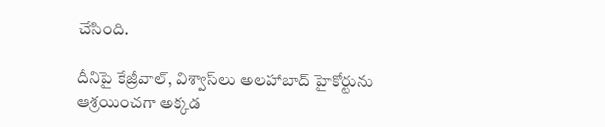చేసింది.

దీనిపై కేజ్రీవాల్, విశ్వాస్‌లు అలహాబాద్ హైకోర్టును ఆశ్రయించగా అక్కడ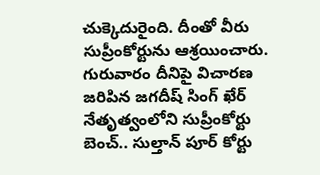చుక్కెదురైంది. దీంతో వీరు సుప్రీంకోర్టును ఆశ్రయించారు. గురువారం దీనిపై విచారణ జరిపిన జగదీష్ సింగ్ ఖేర్ నేతృత్వంలోని సుప్రీంకోర్టు బెంచ్.. సుల్తాన్ పూర్ కోర్టు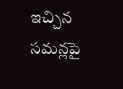ఇచ్చిన సమన్లపై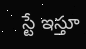స్టే ఇస్తూ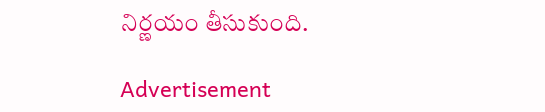నిర్ణయం తీసుకుంది.

Advertisement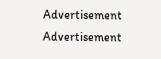Advertisement
Advertisement